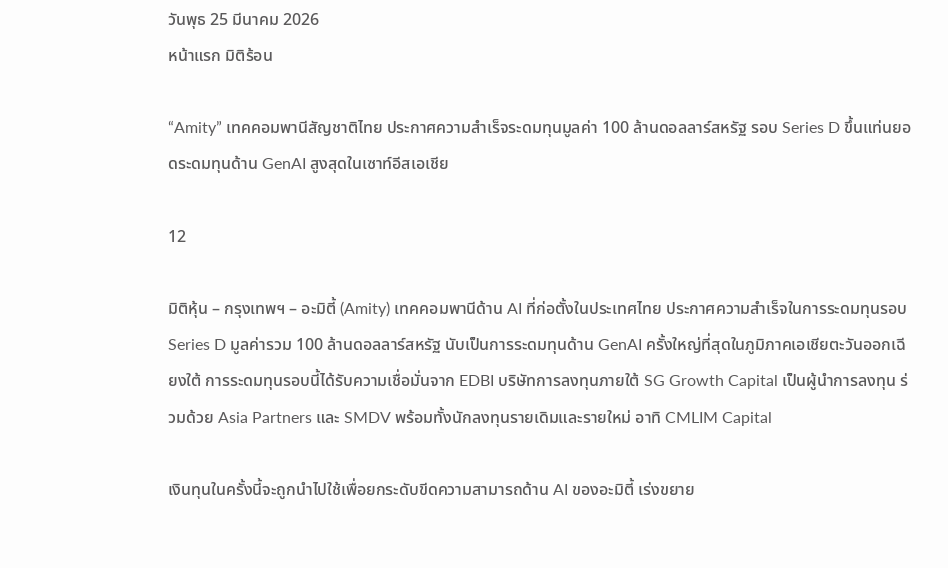วันพุธ 25 มีนาคม 2026
หน้าแรก มิติร้อน

“Amity” เทคคอมพานีสัญชาติไทย ประกาศความสำเร็จระดมทุนมูลค่า 100 ล้านดอลลาร์สหรัฐ รอบ Series D ขึ้นแท่นยอดระดมทุนด้าน GenAI สูงสุดในเซาท์อีสเอเชีย

12

มิติหุ้น – กรุงเทพฯ – อะมิตี้ (Amity) เทคคอมพานีด้าน AI ที่ก่อตั้งในประเทศไทย ประกาศความสำเร็จในการระดมทุนรอบ Series D มูลค่ารวม 100 ล้านดอลลาร์สหรัฐ นับเป็นการระดมทุนด้าน GenAI ครั้งใหญ่ที่สุดในภูมิภาคเอเชียตะวันออกเฉียงใต้ การระดมทุนรอบนี้ได้รับความเชื่อมั่นจาก EDBI บริษัทการลงทุนภายใต้ SG Growth Capital เป็นผู้นำการลงทุน ร่วมด้วย Asia Partners และ SMDV พร้อมทั้งนักลงทุนรายเดิมและรายใหม่ อาทิ CMLIM Capital

เงินทุนในครั้งนี้จะถูกนำไปใช้เพื่อยกระดับขีดความสามารถด้าน AI ของอะมิตี้ เร่งขยาย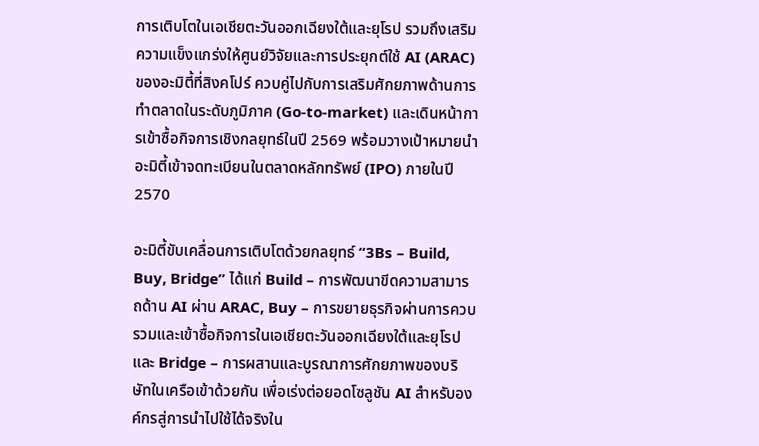การเติบโตในเอเชียตะวันออกเฉียงใต้และยุโรป รวมถึงเสริมความแข็งแกร่งให้ศูนย์วิจัยและการประยุกต์ใช้ AI (ARAC) ของอะมิตี้ที่สิงคโปร์ ควบคู่ไปกับการเสริมศักยภาพด้านการทำตลาดในระดับภูมิภาค (Go-to-market) และเดินหน้าการเข้าซื้อกิจการเชิงกลยุทธ์ในปี 2569 พร้อมวางเป้าหมายนำอะมิตี้เข้าจดทะเบียนในตลาดหลักทรัพย์ (IPO) ภายในปี 2570

อะมิตี้ขับเคลื่อนการเติบโตด้วยกลยุทธ์ “3Bs – Build, Buy, Bridge” ได้แก่ Build – การพัฒนาขีดความสามารถด้าน AI ผ่าน ARAC, Buy – การขยายธุรกิจผ่านการควบรวมและเข้าซื้อกิจการในเอเชียตะวันออกเฉียงใต้และยุโรป และ Bridge – การผสานและบูรณาการศักยภาพของบริษัทในเครือเข้าด้วยกัน เพื่อเร่งต่อยอดโซลูชัน AI สำหรับองค์กรสู่การนำไปใช้ได้จริงใน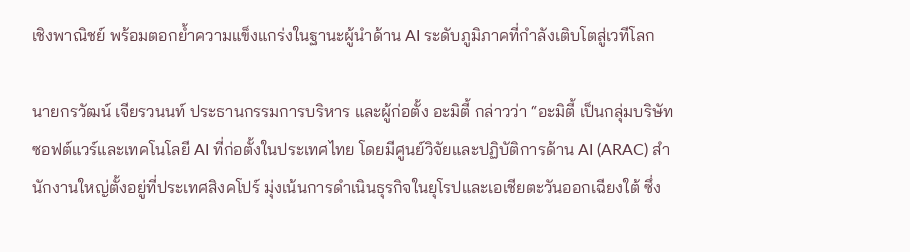เชิงพาณิชย์ พร้อมตอกย้ำความแข็งแกร่งในฐานะผู้นำด้าน AI ระดับภูมิภาคที่กำลังเติบโตสู่เวทีโลก

นายกรวัฒน์ เจียรวนนท์ ประธานกรรมการบริหาร และผู้ก่อตั้ง อะมิตี้ กล่าวว่า “อะมิตี้ เป็นกลุ่มบริษัทซอฟต์แวร์และเทคโนโลยี AI ที่ก่อตั้งในประเทศไทย โดยมีศูนย์วิจัยและปฏิบัติการด้าน AI (ARAC) สำนักงานใหญ่ตั้งอยู่ที่ประเทศสิงคโปร์ มุ่งเน้นการดำเนินธุรกิจในยุโรปและเอเชียตะวันออกเฉียงใต้ ซึ่ง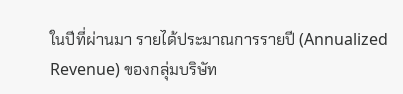ในปีที่ผ่านมา รายได้ประมาณการรายปี (Annualized Revenue) ของกลุ่มบริษัท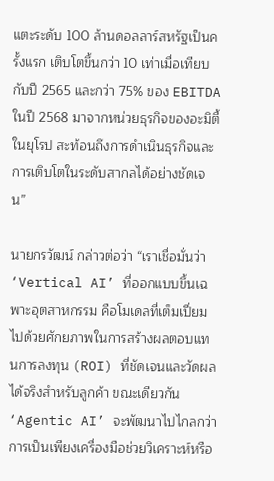แตะระดับ 100 ล้านดอลลาร์สหรัฐเป็นครั้งแรก เติบโตขึ้นกว่า 10 เท่าเมื่อเทียบกับปี 2565 และกว่า 75% ของ EBITDA ในปี 2568 มาจากหน่วยธุรกิจของอะมิตี้ในยุโรป สะท้อนถึงการดำเนินธุรกิจและการเติบโตในระดับสากลได้อย่างชัดเจน”

นายกรวัฒน์ กล่าวต่อว่า “เราเชื่อมั่นว่า ‘Vertical AI’ ที่ออกแบบขึ้นเฉพาะอุตสาหกรรม คือโมเดลที่เต็มเปี่ยมไปด้วยศักยภาพในการสร้างผลตอบแทนการลงทุน (ROI) ที่ชัดเจนและวัดผลได้จริงสำหรับลูกค้า ขณะเดียวกัน ‘Agentic AI’ จะพัฒนาไปไกลกว่าการเป็นเพียงเครื่องมือช่วยวิเคราะห์หรือ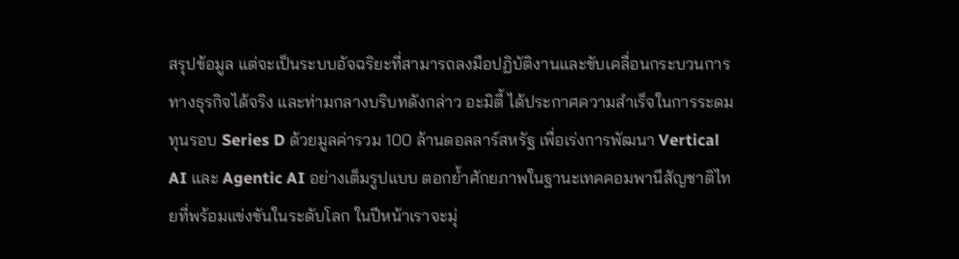สรุปข้อมูล แต่จะเป็นระบบอัจฉริยะที่สามารถลงมือปฏิบัติงานและขับเคลื่อนกระบวนการทางธุรกิจได้จริง และท่ามกลางบริบทดังกล่าว อะมิตี้ ได้ประกาศความสำเร็จในการระดมทุนรอบ Series D ด้วยมูลค่ารวม 100 ล้านดอลลาร์สหรัฐ เพื่อเร่งการพัฒนา Vertical AI และ Agentic AI อย่างเต็มรูปแบบ ตอกย้ำศักยภาพในฐานะเทคคอมพานีสัญชาติไทยที่พร้อมแข่งขันในระดับโลก ในปีหน้าเราจะมุ่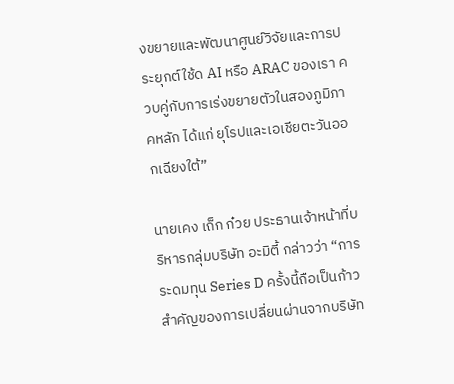งขยายและพัฒนาศูนย์วิจัยและการประยุกต์ใช้ด AI หรือ ARAC ของเรา ควบคู่กับการเร่งขยายตัวในสองภูมิภาคหลัก ได้แก่ ยุโรปและเอเชียตะวันออกเฉียงใต้”

นายเคง เถ็ก ก๋วย ประธานเจ้าหน้าที่บริหารกลุ่มบริษัท อะมิตี้ กล่าวว่า “การระดมทุน Series D ครั้งนี้ถือเป็นก้าวสำคัญของการเปลี่ยนผ่านจากบริษัท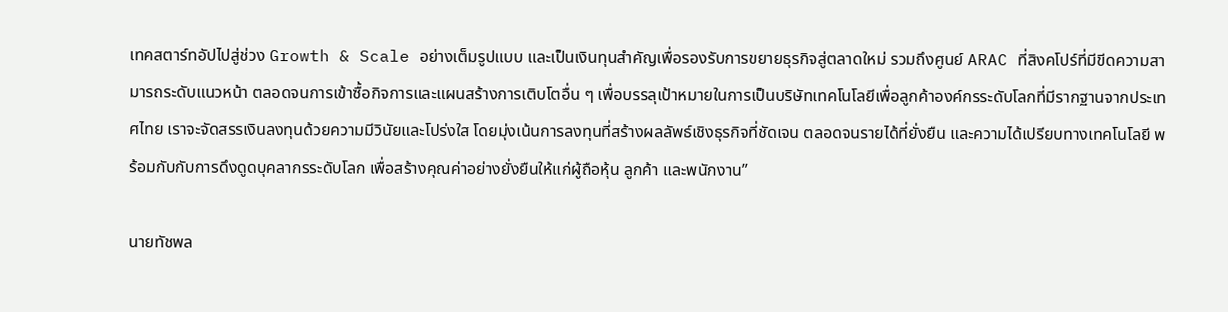เทคสตาร์ทอัปไปสู่ช่วง Growth & Scale อย่างเต็มรูปแบบ และเป็นเงินทุนสำคัญเพื่อรองรับการขยายธุรกิจสู่ตลาดใหม่ รวมถึงศูนย์ ARAC ที่สิงคโปร์ที่มีขีดความสามารถระดับแนวหน้า ตลอดจนการเข้าซื้อกิจการและแผนสร้างการเติบโตอื่น ๆ เพื่อบรรลุเป้าหมายในการเป็นบริษัทเทคโนโลยีเพื่อลูกค้าองค์กรระดับโลกที่มีรากฐานจากประเทศไทย เราจะจัดสรรเงินลงทุนด้วยความมีวินัยและโปร่งใส โดยมุ่งเน้นการลงทุนที่สร้างผลลัพธ์เชิงธุรกิจที่ชัดเจน ตลอดจนรายได้ที่ยั่งยืน และความได้เปรียบทางเทคโนโลยี พร้อมกับกับการดึงดูดบุคลากรระดับโลก เพื่อสร้างคุณค่าอย่างยั่งยืนให้แก่ผู้ถือหุ้น ลูกค้า และพนักงาน”

นายทัชพล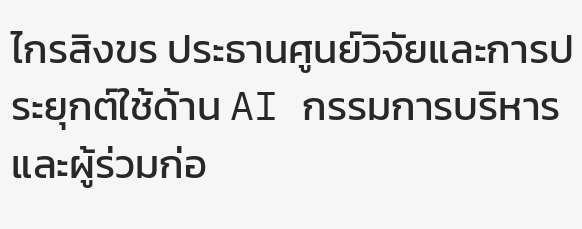ไกรสิงขร ประธานศูนย์วิจัยและการประยุกต์ใช้ด้าน AI กรรมการบริหาร และผู้ร่วมก่อ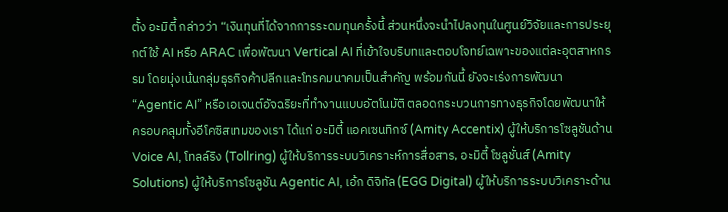ตั้ง อะมิตี้ กล่าวว่า “เงินทุนที่ได้จากการระดมทุนครั้งนี้ ส่วนหนึ่งจะนำไปลงทุนในศูนย์วิจัยและการประยุกต์ใช้ AI หรือ ARAC เพื่อพัฒนา Vertical AI ที่เข้าใจบริบทและตอบโจทย์เฉพาะของแต่ละอุตสาหกรรม โดยมุ่งเน้นกลุ่มธุรกิจค้าปลีกและโทรคมนาคมเป็นสำคัญ พร้อมกันนี้ ยังจะเร่งการพัฒนา “Agentic AI” หรือเอเจนต์อัจฉริยะที่ทำงานแบบอัตโนมัติ ตลอดกระบวนการทางธุรกิจโดยพัฒนาให้ครอบคลุมทั้งอีโคซิสเทมของเรา ได้แก่ อะมิตี้ แอคเซนทิกซ์ (Amity Accentix) ผู้ให้บริการโซลูชันด้าน Voice AI, โทลล์ริง (Tollring) ผู้ให้บริการระบบวิเคราะห์การสื่อสาร, อะมิตี้ โซลูชั่นส์ (Amity Solutions) ผู้ให้บริการโซลูชัน Agentic AI, เอ้ก ดิจิทัล (EGG Digital) ผู้ให้บริการระบบวิเคราะด้าน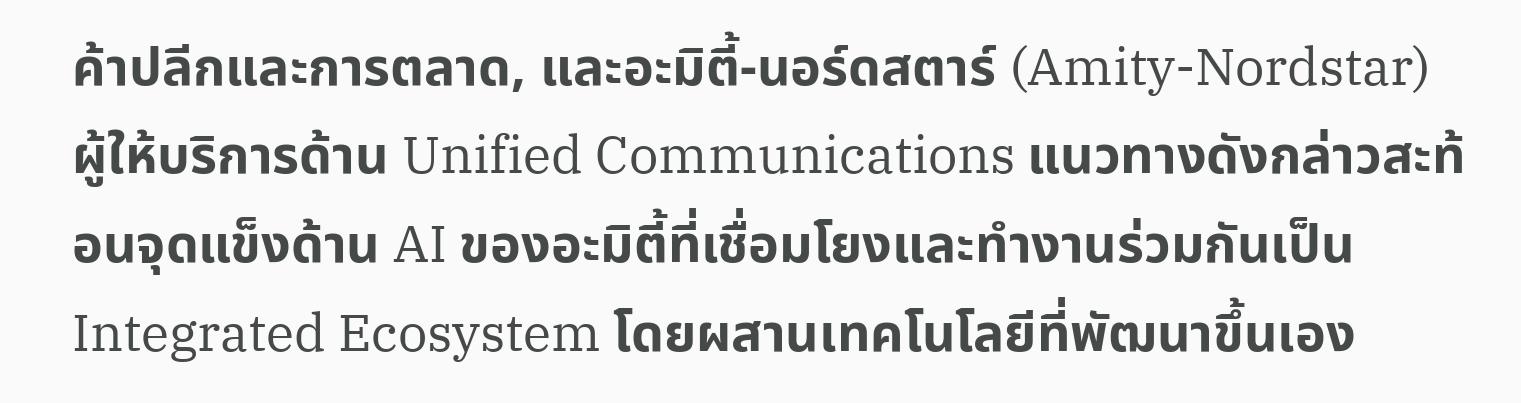ค้าปลีกและการตลาด, และอะมิตี้-นอร์ดสตาร์ (Amity-Nordstar) ผู้ให้บริการด้าน Unified Communications แนวทางดังกล่าวสะท้อนจุดแข็งด้าน AI ของอะมิตี้ที่เชื่อมโยงและทำงานร่วมกันเป็น Integrated Ecosystem โดยผสานเทคโนโลยีที่พัฒนาขึ้นเอง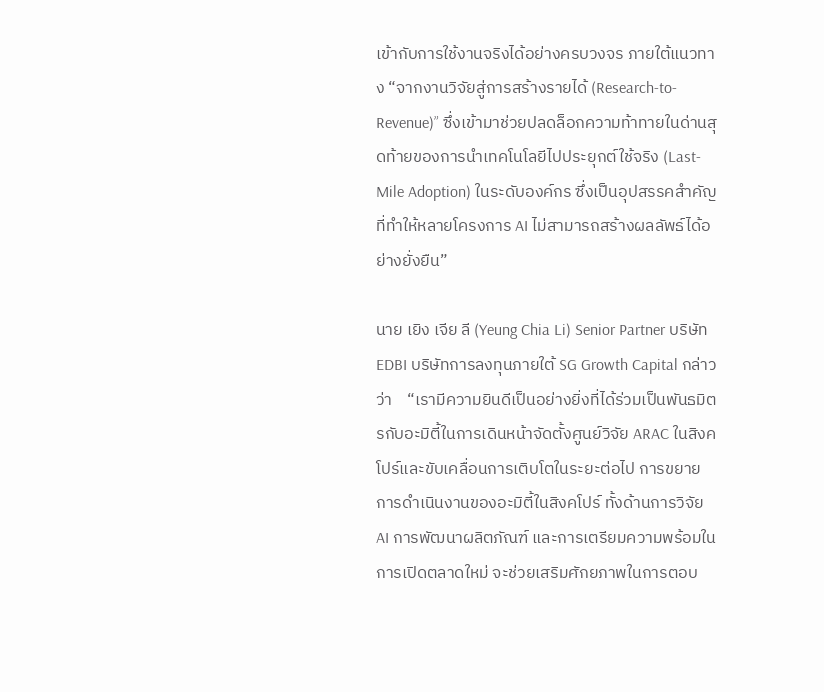เข้ากับการใช้งานจริงได้อย่างครบวงจร ภายใต้แนวทาง “จากงานวิจัยสู่การสร้างรายได้ (Research-to-Revenue)” ซึ่งเข้ามาช่วยปลดล็อกความท้าทายในด่านสุดท้ายของการนำเทคโนโลยีไปประยุกต์ใช้จริง (Last-Mile Adoption) ในระดับองค์กร ซึ่งเป็นอุปสรรคสำคัญที่ทำให้หลายโครงการ AI ไม่สามารถสร้างผลลัพธ์ได้อย่างยั่งยืน”

นาย เยิง เจีย ลี (Yeung Chia Li) Senior Partner บริษัท EDBI บริษัทการลงทุนภายใต้ SG Growth Capital กล่าวว่า    “เรามีความยินดีเป็นอย่างยิ่งที่ได้ร่วมเป็นพันธมิตรกับอะมิตี้ในการเดินหน้าจัดตั้งศูนย์วิจัย ARAC ในสิงคโปร์และขับเคลื่อนการเติบโตในระยะต่อไป การขยายการดำเนินงานของอะมิตี้ในสิงคโปร์ ทั้งด้านการวิจัย AI การพัฒนาผลิตภัณฑ์ และการเตรียมความพร้อมในการเปิดตลาดใหม่ จะช่วยเสริมศักยภาพในการตอบ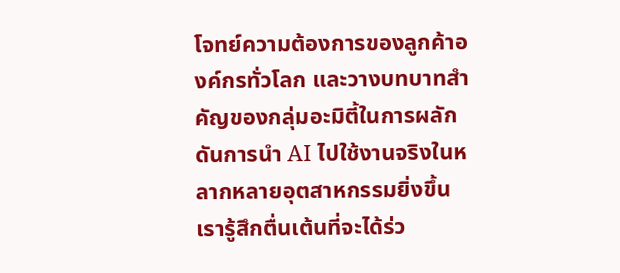โจทย์ความต้องการของลูกค้าองค์กรทั่วโลก และวางบทบาทสำคัญของกลุ่มอะมิตี้ในการผลักดันการนำ AI ไปใช้งานจริงในหลากหลายอุตสาหกรรมยิ่งขึ้น เรารู้สึกตื่นเต้นที่จะได้ร่ว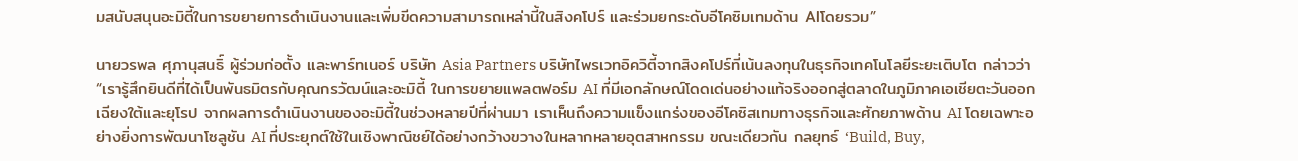มสนับสนุนอะมิตี้ในการขยายการดำเนินงานและเพิ่มขีดความสามารถเหล่านี้ในสิงคโปร์ และร่วมยกระดับอีโคซิมเทมด้าน AIโดยรวม”

นายวรพล ศุภานุสนธิ์ ผู้ร่วมก่อตั้ง และพาร์ทเนอร์ บริษัท Asia Partners บริษัทไพรเวทอิควิตี้จากสิงคโปร์ที่เน้นลงทุนในธุรกิจเทคโนโลยีระยะเติบโต กล่าวว่า “เรารู้สึกยินดีที่ได้เป็นพันธมิตรกับคุณกรวัฒน์และอะมิตี้ ในการขยายแพลตฟอร์ม AI ที่มีเอกลักษณ์โดดเด่นอย่างแท้จริงออกสู่ตลาดในภูมิภาคเอเชียตะวันออกเฉียงใต้และยุโรป จากผลการดำเนินงานของอะมิตี้ในช่วงหลายปีที่ผ่านมา เราเห็นถึงความแข็งแกร่งของอีโคซิสเทมทางธุรกิจและศักยภาพด้าน AI โดยเฉพาะอย่างยิ่งการพัฒนาโซลูชัน AI ที่ประยุกต์ใช้ในเชิงพาณิชย์ได้อย่างกว้างขวางในหลากหลายอุตสาหกรรม ขณะเดียวกัน กลยุทธ์ ‘Build, Buy,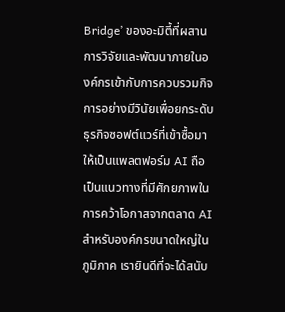Bridge’ ของอะมิตี้ที่ผสานการวิจัยและพัฒนาภายในองค์กรเข้ากับการควบรวมกิจการอย่างมีวินัยเพื่อยกระดับธุรกิจซอฟต์แวร์ที่เข้าซื้อมาให้เป็นแพลตฟอร์ม AI ถือเป็นแนวทางที่มีศักยภาพในการคว้าโอกาสจากตลาด AI สำหรับองค์กรขนาดใหญ่ในภูมิภาค เรายินดีที่จะได้สนับ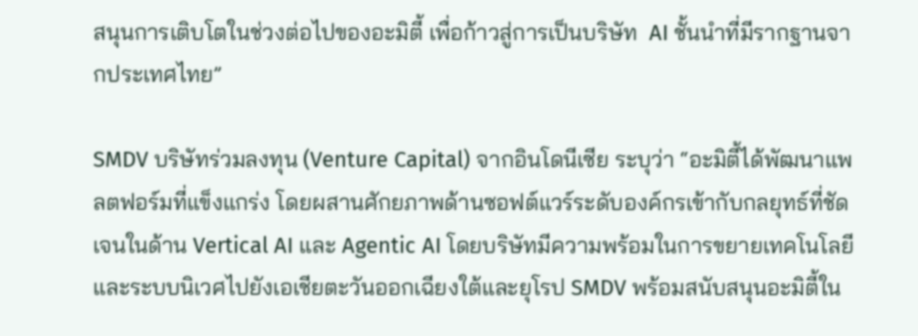สนุนการเติบโตในช่วงต่อไปของอะมิตี้ เพื่อก้าวสู่การเป็นบริษัท  AI ชั้นนำที่มีรากฐานจากประเทศไทย”

SMDV บริษัทร่วมลงทุน (Venture Capital) จากอินโดนีเซีย ระบุว่า “อะมิตี้ได้พัฒนาแพลตฟอร์มที่แข็งแกร่ง โดยผสานศักยภาพด้านซอฟต์แวร์ระดับองค์กรเข้ากับกลยุทธ์ที่ชัดเจนในด้าน Vertical AI และ Agentic AI โดยบริษัทมีความพร้อมในการขยายเทคโนโลยีและระบบนิเวศไปยังเอเชียตะวันออกเฉียงใต้และยุโรป SMDV พร้อมสนับสนุนอะมิตี้ใน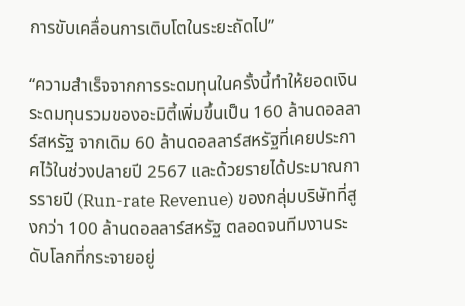การขับเคลื่อนการเติบโตในระยะถัดไป”

“ความสำเร็จจากการระดมทุนในครั้งนี้ทำให้ยอดเงินระดมทุนรวมของอะมิตี้เพิ่มขึ้นเป็น 160 ล้านดอลลาร์สหรัฐ จากเดิม 60 ล้านดอลลาร์สหรัฐที่เคยประกาศไว้ในช่วงปลายปี 2567 และด้วยรายได้ประมาณการรายปี (Run-rate Revenue) ของกลุ่มบริษัทที่สูงกว่า 100 ล้านดอลลาร์สหรัฐ ตลอดจนทีมงานระดับโลกที่กระจายอยู่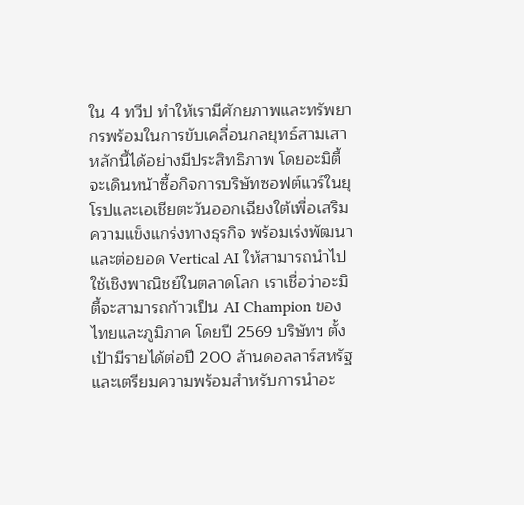ใน 4 ทวีป ทำให้เรามีศักยภาพและทรัพยากรพร้อมในการขับเคลื่อนกลยุทธ์สามเสาหลักนี้ได้อย่างมีประสิทธิภาพ โดยอะมิตี้จะเดินหน้าซื้อกิจการบริษัทซอฟต์แวร์ในยุโรปและเอเชียตะวันออกเฉียงใต้เพื่อเสริมความแข็งแกร่งทางธุรกิจ พร้อมเร่งพัฒนาและต่อยอด Vertical AI ให้สามารถนำไปใช้เชิงพาณิชย์ในตลาดโลก เราเชื่อว่าอะมิตี้จะสามารถก้าวเป็น AI Champion ของไทยและภูมิภาค โดยปี 2569 บริษัทฯ ตั้งเป้ามีรายได้ต่อปี 200 ล้านดอลลาร์สหรัฐ และเตรียมความพร้อมสำหรับการนำอะ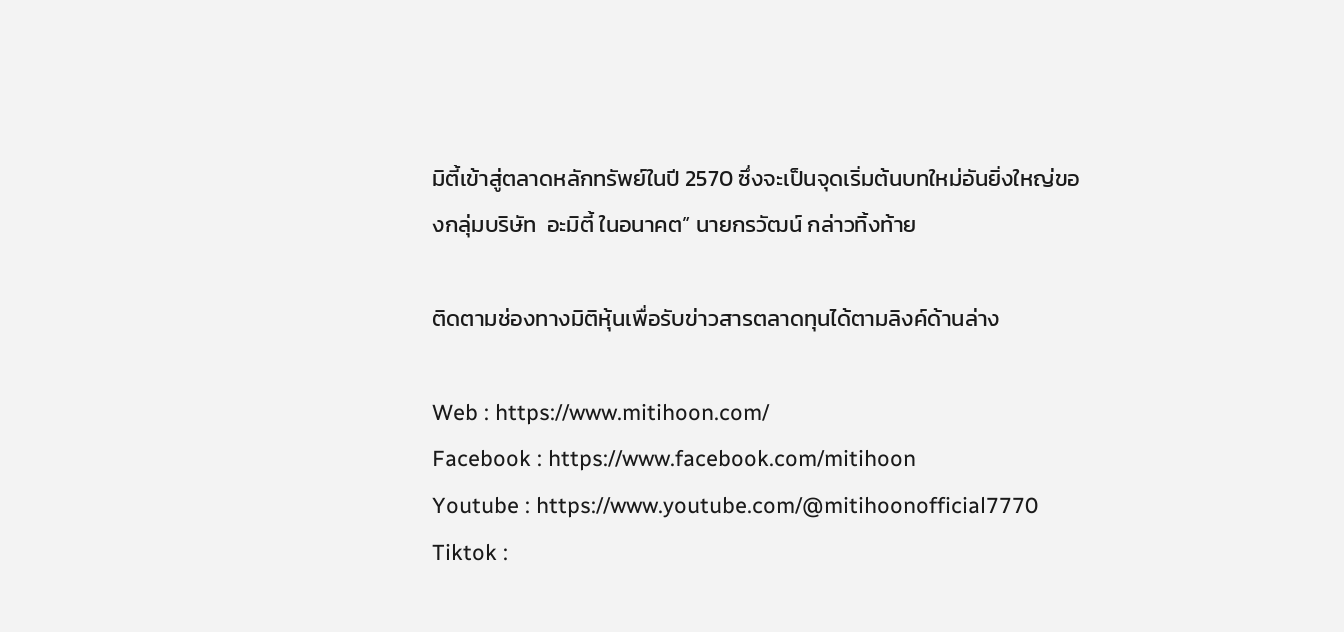มิตี้เข้าสู่ตลาดหลักทรัพย์ในปี 2570 ซึ่งจะเป็นจุดเริ่มต้นบทใหม่อันยิ่งใหญ่ของกลุ่มบริษัท  อะมิตี้ ในอนาคต” นายกรวัฒน์ กล่าวทิ้งท้าย

ติดตามช่องทางมิติหุ้นเพื่อรับข่าวสารตลาดทุนได้ตามลิงค์ด้านล่าง

Web : https://www.mitihoon.com/
Facebook : https://www.facebook.com/mitihoon
Youtube : https://www.youtube.com/@mitihoonofficial7770
Tiktok :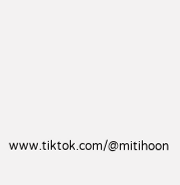www.tiktok.com/@mitihoon